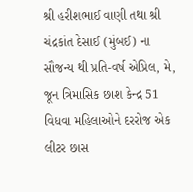શ્રી હરીશભાઈ વાણી તથા શ્રી ચંદ્રકાંત દેસાઈ (મુંબઈ) ના સૌજન્ય થી પ્રતિ-વર્ષ એપ્રિલ, મે, જૂન ત્રિમાસિક છાશ કેન્દ્ર 51 વિધવા મહિલાઓને દરરોજ એક લીટર છાસ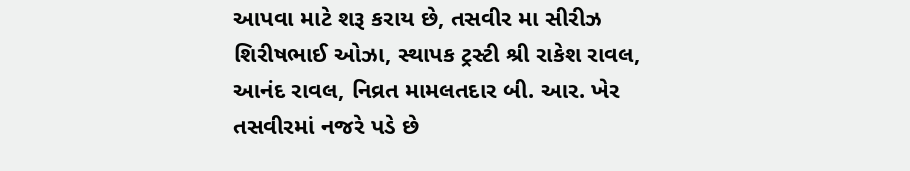આપવા માટે શરૂ કરાય છે, તસવીર મા સીરીઝ શિરીષભાઈ ઓઝા, સ્થાપક ટ્રસ્ટી શ્રી રાકેશ રાવલ, આનંદ રાવલ, નિવ્રત મામલતદાર બી. આર. ખેર તસવીરમાં નજરે પડે છે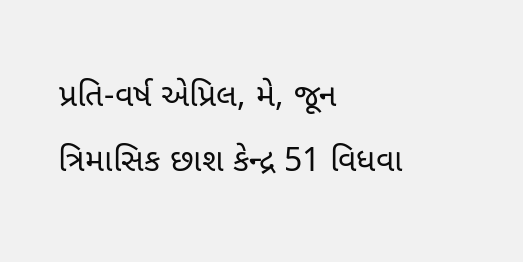પ્રતિ-વર્ષ એપ્રિલ, મે, જૂન ત્રિમાસિક છાશ કેન્દ્ર 51 વિધવા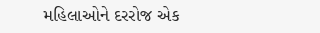મહિલાઓને દરરોજ એક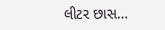લીટર છાસ…